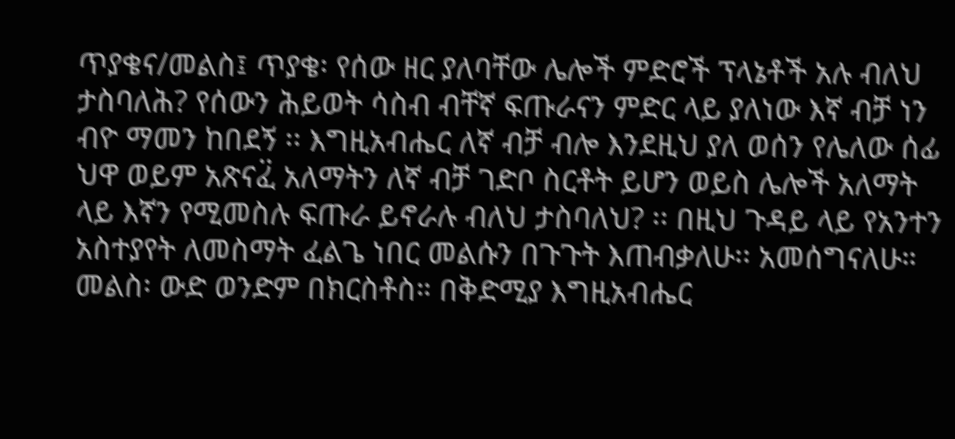ጥያቄና/መልስ፤ ጥያቄ፡ የሰው ዘር ያለባቸው ሌሎች ምድሮች ፕላኔቶች አሉ ብለህ ታስባለሕ? የሰውን ሕይወት ሳስብ ብቸኛ ፍጡራናን ምድር ላይ ያለነው እኛ ብቻ ነን ብዮ ማመን ከበደኝ ፡፡ እግዚአብሔር ለኛ ብቻ ብሎ እንደዚህ ያለ ወሰን የሌለው ሰፊ ህዋ ወይም አጽናፈ፟ አለማትን ለኛ ብቻ ገድቦ ስርቶት ይሆን ወይስ ሌሎች አለማት ላይ እኛን የሚመስሉ ፍጡራ ይኖራሉ ብለህ ታስባለህ? ፡፡ በዚህ ጉዳይ ላይ የአንተን አስተያየት ለመስማት ፈልጌ ነበር መልሱን በጉጉት እጠብቃለሁ፡፡ አመሰግናለሁ።
መልስ፡ ውድ ወንድም በክርስቶስ። በቅድሚያ እግዚአብሔር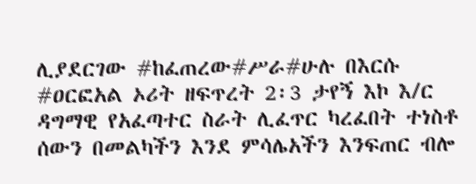ሊያደርገው #ከፈጠረው#ሥራ#ሁሉ በእርሱ #ዐርፎአል ኦሪት ዘፍጥረት 2፡3 ታየኝ እኮ እ/ር ዳግማዊ የአፈጣተር ስራት ሊፈጥር ካረፈበት ተነስቶ ሰውን በመልካችን እንደ ምሳሌአችን እንፍጠር ብሎ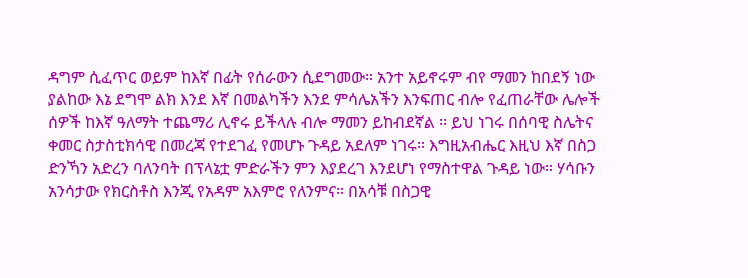ዳግም ሲፈጥር ወይም ከእኛ በፊት የሰራውን ሲደግመው። አንተ አይኖሩም ብየ ማመን ከበደኝ ነው ያልከው እኔ ደግሞ ልክ እንደ እኛ በመልካችን እንደ ምሳሌአችን እንፍጠር ብሎ የፈጠራቸው ሌሎች ሰዎች ከእኛ ዓለማት ተጨማሪ ሊኖሩ ይችላሉ ብሎ ማመን ይከብደኛል ፡፡ ይህ ነገሩ በሰባዊ ስሌትና ቀመር ስታስቲክሳዊ በመረጃ የተደገፈ የመሆኑ ጉዳይ አደለም ነገሩ። እግዚአብሔር እዚህ እኛ በስጋ ድንኻን አድረን ባለንባት በፕላኔቷ ምድራችን ምን እያደረገ እንደሆነ የማስተዋል ጉዳይ ነው። ሃሳቡን አንሳታው የክርስቶስ እንጂ የአዳም አእምሮ የለንምና። በአሳቹ በስጋዊ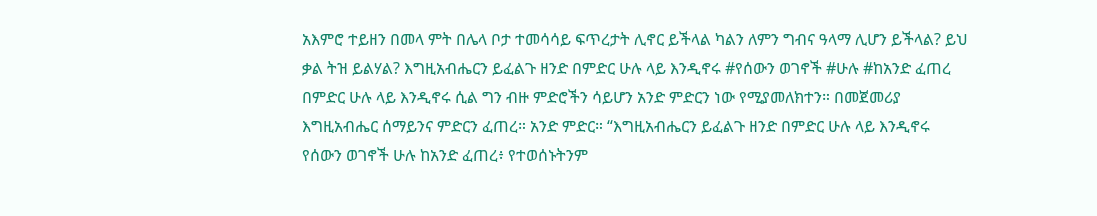አእምሮ ተይዘን በመላ ምት በሌላ ቦታ ተመሳሳይ ፍጥረታት ሊኖር ይችላል ካልን ለምን ግብና ዓላማ ሊሆን ይችላል? ይህ ቃል ትዝ ይልሃል? እግዚአብሔርን ይፈልጉ ዘንድ በምድር ሁሉ ላይ እንዲኖሩ #የሰውን ወገኖች #ሁሉ #ከአንድ ፈጠረ በምድር ሁሉ ላይ እንዲኖሩ ሲል ግን ብዙ ምድሮችን ሳይሆን አንድ ምድርን ነው የሚያመለክተን። በመጀመሪያ እግዚአብሔር ሰማይንና ምድርን ፈጠረ። አንድ ምድር። “እግዚአብሔርን ይፈልጉ ዘንድ በምድር ሁሉ ላይ እንዲኖሩ የሰውን ወገኖች ሁሉ ከአንድ ፈጠረ፥ የተወሰኑትንም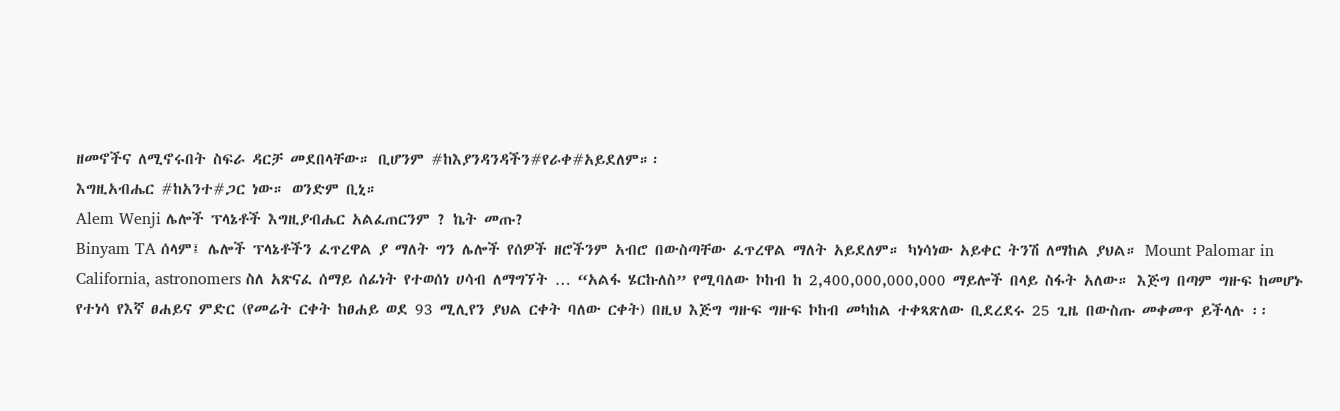ዘመኖችና ለሚኖሩበት ስፍራ ዳርቻ መደበላቸው። ቢሆንም #ከእያንዳንዳችን#የራቀ#አይደለም።፡
እግዚአብሔር #ከአንተ#ጋር ነው። ወንድም ቢኒ።
Alem Wenji ሌሎች ፕላኔቶች እግዚያብሔር አልፈጠርንም ? ኬት መጡ?
Binyam TA ሰላም፤ ሌሎች ፕላኔቶችን ፈጥረዋል ያ ማለት ግን ሌሎች የሰዎች ዘሮችንም አብሮ በውስጣቸው ፈጥረዋል ማለት አይደለም። ካነሳነው አይቀር ትንሽ ለማከል ያህል። Mount Palomar in California, astronomers ስለ አጽናፈ ሰማይ ሰፊነት የተወሰነ ሀሳብ ለማግኘት … “አልፋ ሄርኩለስ” የሚባለው ኮከብ ከ 2,400,000,000,000 ማይሎች በላይ ስፋት አለው። እጅግ በጣም ግዙፍ ከመሆኑ የተነሳ የእኛ ፀሐይና ምድር (የመሬት ርቀት ከፀሐይ ወደ 93 ሚሊየን ያህል ርቀት ባለው ርቀት) በዚህ እጅግ ግዙፍ ግዙፍ ኮከብ መካከል ተቀጻጽለው ቢደረደሩ 25 ጊዜ በውስጡ መቀመጥ ይችላሉ ፡፡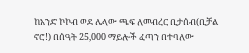ከአንድ ኮኮብ ወደ ሌላው ጫፍ ለመብረር ቢታሰብ(ቢቻል ኖሮ!) በሰዓት 25,000 ማይሎች ፈጣን በተባለው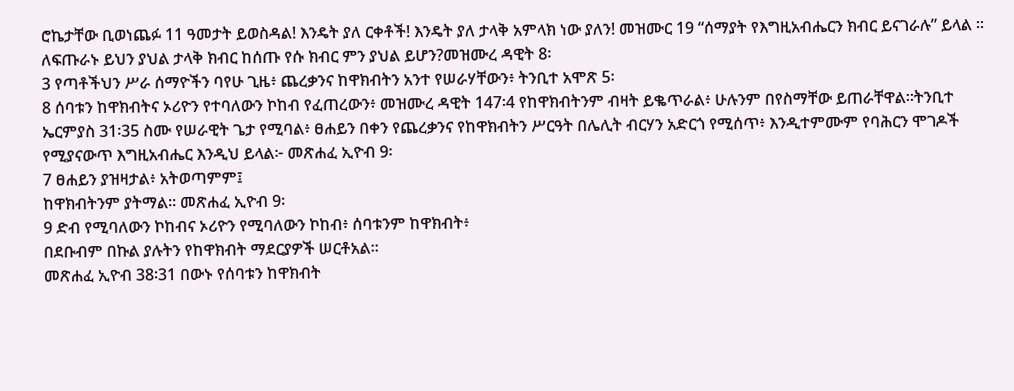ሮኬታቸው ቢወነጨፉ 11 ዓመታት ይወስዳል! እንዴት ያለ ርቀቶች! እንዴት ያለ ታላቅ አምላክ ነው ያለን! መዝሙር 19 “ሰማያት የእግዚአብሔርን ክብር ይናገራሉ” ይላል ፡፡ ለፍጡራኑ ይህን ያህል ታላቅ ክብር ከሰጡ የሱ ክብር ምን ያህል ይሆን?መዝሙረ ዳዊት 8፡
3 የጣቶችህን ሥራ ሰማዮችን ባየሁ ጊዜ፥ ጨረቃንና ከዋክብትን አንተ የሠራሃቸውን፥ ትንቢተ አሞጽ 5፡
8 ሰባቱን ከዋክብትና ኦሪዮን የተባለውን ኮከብ የፈጠረውን፥ መዝሙረ ዳዊት 147፡4 የከዋክብትንም ብዛት ይቈጥራል፥ ሁሉንም በየስማቸው ይጠራቸዋል።ትንቢተ ኤርምያስ 31፡35 ስሙ የሠራዊት ጌታ የሚባል፥ ፀሐይን በቀን የጨረቃንና የከዋክብትን ሥርዓት በሌሊት ብርሃን አድርጎ የሚሰጥ፥ እንዲተምሙም የባሕርን ሞገዶች የሚያናውጥ እግዚአብሔር እንዲህ ይላል፦ መጽሐፈ ኢዮብ 9፡
7 ፀሐይን ያዝዛታል፥ አትወጣምም፤
ከዋክብትንም ያትማል። መጽሐፈ ኢዮብ 9፡
9 ድብ የሚባለውን ኮከብና ኦሪዮን የሚባለውን ኮከብ፥ ሰባቱንም ከዋክብት፥
በደቡብም በኩል ያሉትን የከዋክብት ማደርያዎች ሠርቶአል።
መጽሐፈ ኢዮብ 38፡31 በውኑ የሰባቱን ከዋክብት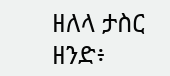ዘለላ ታስር ዘንድ፥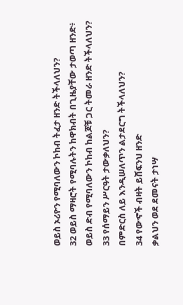ወይስ ኦሪዮን የሚባለውን ኮከብ ትፈታ ዘንድ ትችላለህን?
32 ወይስ ማዛሮት የሚባሉትን ከዋክብት በጊዜያቸው ታወጣ ዘንድ፥
ወይስ ድብ የሚባለውን ኮከብ ከልጆቹ ጋር ትመራ ዘንድ ትችላለህን?
33 የሰማይን ሥርዓት ታውቃለህን?
በምድርስ ለይ እንዲሠለጥን ልታደርግ ትችላለህን?
34 የውኆች ብዛት ይሸፍንህ ዘንድ
ቃልህን ወደ ደመናት ታነሣ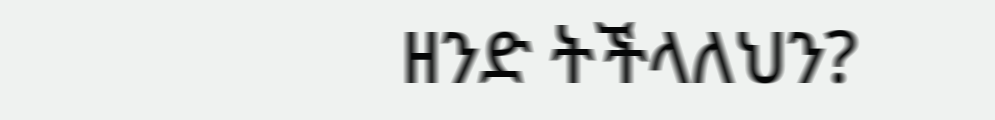ዘንድ ትችላለህን?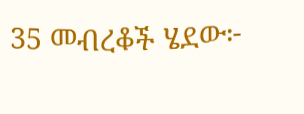35 መብረቆች ሄደው፦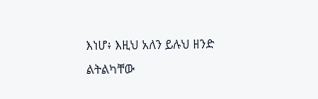እነሆ፥ እዚህ አለን ይሉህ ዘንድ
ልትልካቸው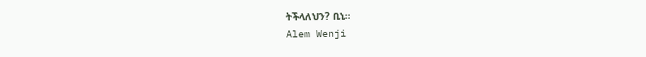ትችላለህን? ቢኒ።
Alem Wenji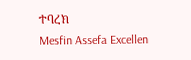ተባረክ
Mesfin Assefa Excellen